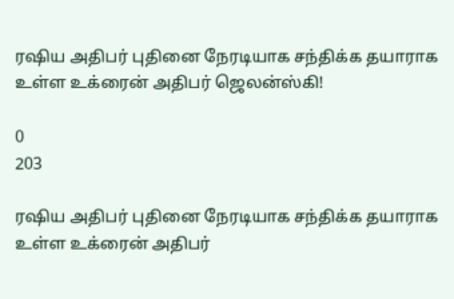ரஷிய அதிபர் புதினை நேரடியாக சந்திக்க தயாராக உள்ள உக்ரைன் அதிபர் ஜெலன்ஸ்கி!

0
203

ரஷிய அதிபர் புதினை நேரடியாக சந்திக்க தயாராக உள்ள உக்ரைன் அதிபர்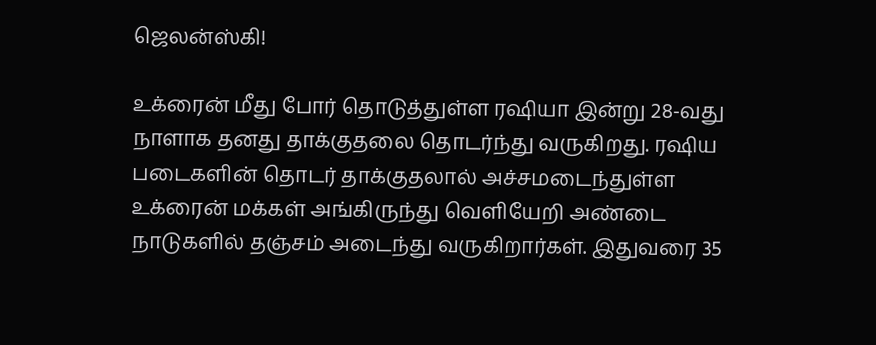ஜெலன்ஸ்கி!

உக்ரைன் மீது போர் தொடுத்துள்ள ரஷியா இன்று 28-வது நாளாக தனது தாக்குதலை தொடர்ந்து வருகிறது. ரஷிய படைகளின் தொடர் தாக்குதலால் அச்சமடைந்துள்ள உக்ரைன் மக்கள் அங்கிருந்து வெளியேறி அண்டை நாடுகளில் தஞ்சம் அடைந்து வருகிறார்கள். இதுவரை 35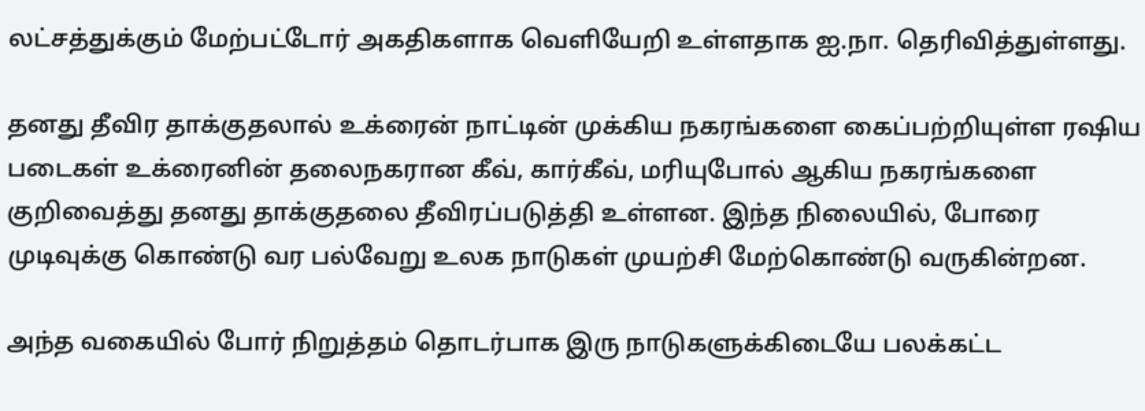லட்சத்துக்கும் மேற்பட்டோர் அகதிகளாக வெளியேறி உள்ளதாக ஐ.நா. தெரிவித்துள்ளது.

தனது தீவிர தாக்குதலால் உக்ரைன் நாட்டின் முக்கிய நகரங்களை கைப்பற்றியுள்ள ரஷிய படைகள் உக்ரைனின் தலைநகரான கீவ், கார்கீவ், மரியுபோல் ஆகிய நகரங்களை குறிவைத்து தனது தாக்குதலை தீவிரப்படுத்தி உள்ளன. இந்த நிலையில், போரை முடிவுக்கு கொண்டு வர பல்வேறு உலக நாடுகள் முயற்சி மேற்கொண்டு வருகின்றன.

அந்த வகையில் போர் நிறுத்தம் தொடர்பாக இரு நாடுகளுக்கிடையே பலக்கட்ட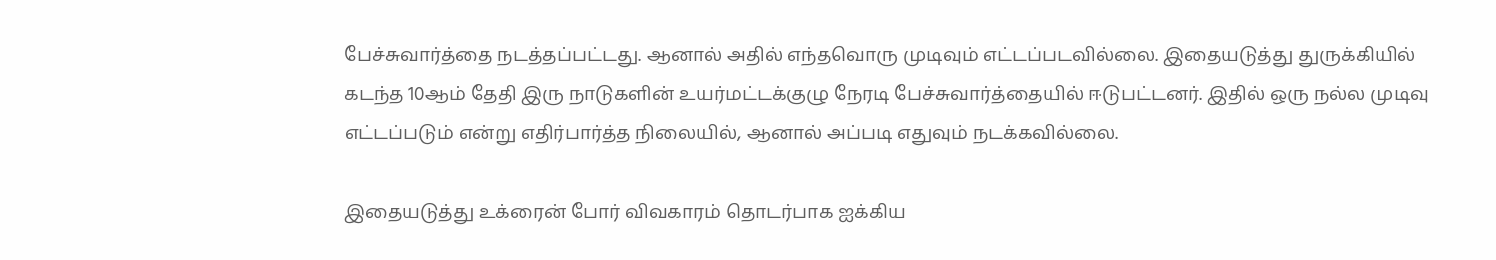பேச்சுவார்த்தை நடத்தப்பட்டது. ஆனால் அதில் எந்தவொரு முடிவும் எட்டப்படவில்லை. இதையடுத்து துருக்கியில் கடந்த 10ஆம் தேதி இரு நாடுகளின் உயர்மட்டக்குழு நேரடி பேச்சுவார்த்தையில் ஈடுபட்டனர். இதில் ஒரு நல்ல முடிவு எட்டப்படும் என்று எதிர்பார்த்த நிலையில், ஆனால் அப்படி எதுவும் நடக்கவில்லை.

இதையடுத்து உக்ரைன் போர் விவகாரம் தொடர்பாக ஐக்கிய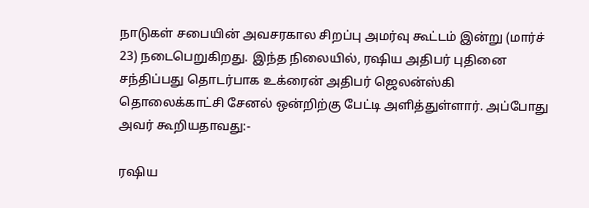நாடுகள் சபையின் அவசரகால சிறப்பு அமர்வு கூட்டம் இன்று (மார்ச் 23) நடைபெறுகிறது. இந்த நிலையில், ரஷிய அதிபர் புதினை சந்திப்பது தொடர்பாக உக்ரைன் அதிபர் ஜெலன்ஸ்கி தொலைக்காட்சி சேனல் ஒன்றிற்கு பேட்டி அளித்துள்ளார். அப்போது அவர் கூறியதாவது:-

ரஷிய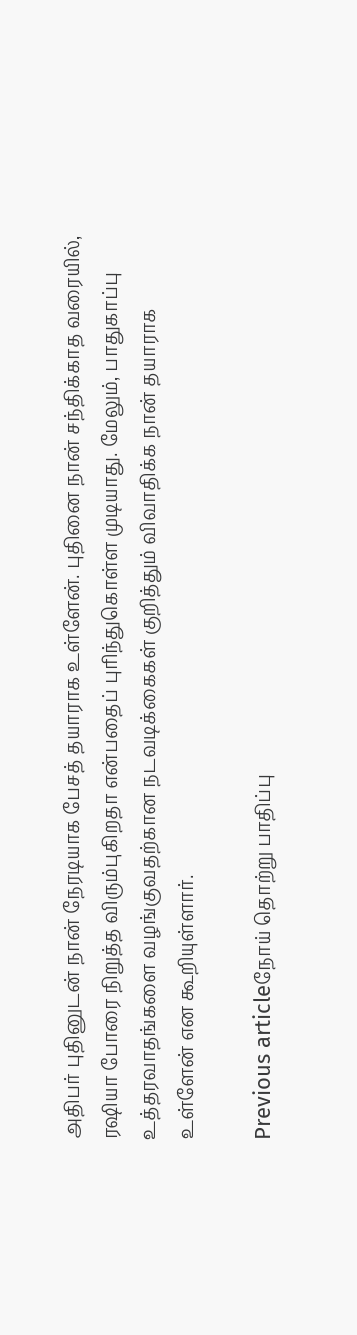அதிபர் புதினுடன் நான் நேரடியாக பேசத் தயாராக உள்ளேன். புதினை நான் சந்திக்காத வரையில், ரஷியா போரை நிறுத்த விரும்புகிறதா என்பதைப் புரிந்துகொள்ள முடியாது. மேலும், பாதுகாப்பு உத்தரவாதங்களை வழங்குவதற்கான நடவடிக்கைகள் குறித்தும் விவாதிக்க நான் தயாராக உள்ளேன் என கூறியுள்ளார்.

Previous articleநோய் தொற்று பாதிப்பு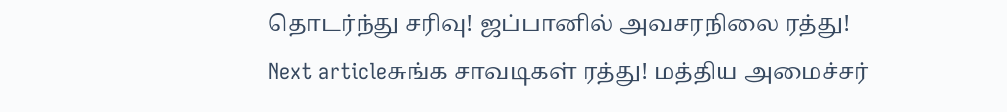தொடர்ந்து சரிவு! ஜப்பானில் அவசரநிலை ரத்து!
Next articleசுங்க சாவடிகள் ரத்து! மத்திய அமைச்சர்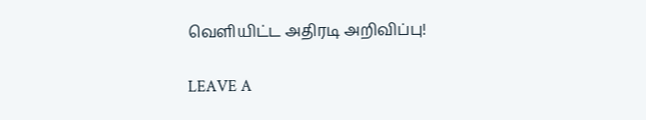வெளியிட்ட அதிரடி அறிவிப்பு!

LEAVE A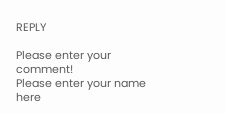REPLY

Please enter your comment!
Please enter your name here